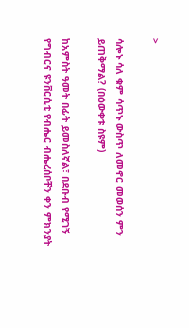>

ሳሎኑ ሳለ ቁም ሳጥኑ ውስጥ ለመኖር መወሰን ምን ይጠቅማል? (በዕውቀቱ ስዩም)

ከአምስት ዓመት በፊት ይመስለኛል፣ በደቡብ የሚገኝ የግብርና ዩንቨርሲቲ የብሔር ብሔረሰቦቸን ቀን ምክንያት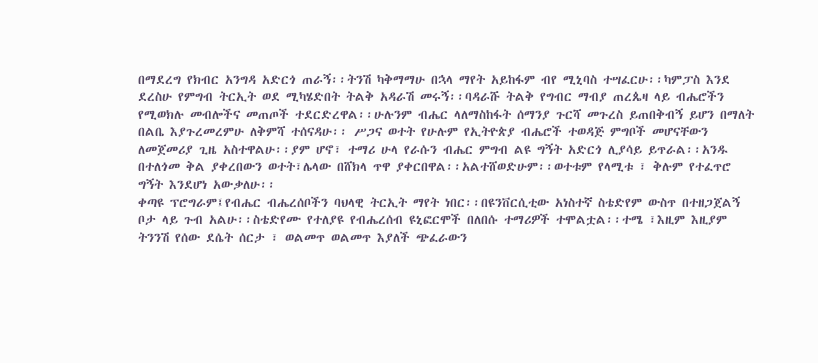በማደረግ የክብር አንግዳ አድርጎ ጠራኝ፡፡ትንሽ ካቅማማሁ በኋላ ማየት አይከፋም ብየ ሚኒባስ ተሣፈርሁ፡፡ካምፓስ እንደ ደረስሁ የምግብ ትርኢት ወደ ሚካሄድበት ትልቅ አዳራሽ መሩኝ፡፡ባዳራሹ ትልቅ የግብር ማብያ ጠረጴዛ ላይ ብሔሮችን የሚወክሉ መብሎችና መጠጦች ተደርድረዋል፡፡ሁሉንም ብሔር ላለማስከፋት ሰማንያ ጉርሻ መጉረስ ይጠበቅብኝ ይሆን በማለት በልቤ እያጉረመረምሁ ለቅምሻ ተሰናዳሁ፡፡ ሥጋና ወተት የሁሉም የኢትዮጵያ ብሔሮች ተወዳጅ ምግቦች መሆናቸውን ለመጀመሪያ ጊዜ አስተዋልሁ፡፡ያም ሆኖ፣ ተማሪ ሁላ የራሱን ብሔር ምግብ ልዩ ግኝት አድርጎ ሊያሳይ ይጥራል፡፡አንዱ በተለጎመ ቅል ያቀረበውን ወተት፣ሌላው በሸክላ ጥዋ ያቀርበዋል፡፡አልተሸወድሁም፡፡ወተቱም የላሚቱ ፣ ቅሉም የተፈጥሮ ግኝት እንደሆነ አውቃለሁ፡፡
ቀጣዩ ፕሮግራም፤የብሔር ብሔረሰቦችን ባህላዊ ትርኢት ማየት ነበር፡፡በዩንቨርሲቲው አነስተኛ ስቴድየም ውስጥ በተዘጋጀልኝ ቦታ ላይ ጉብ አልሁ፡፡ስቴድየሙ የተለያዩ የብሔረሰብ ዩኒፎርሞች በለበሱ ተማሪዎች ተሞልቷል፡፡ተሜ ፣እዚም እዚያም ትንንሽ የሰው ደሴት ሰርታ ፣ ወልመጥ ወልመጥ እያለች ጭፈራውን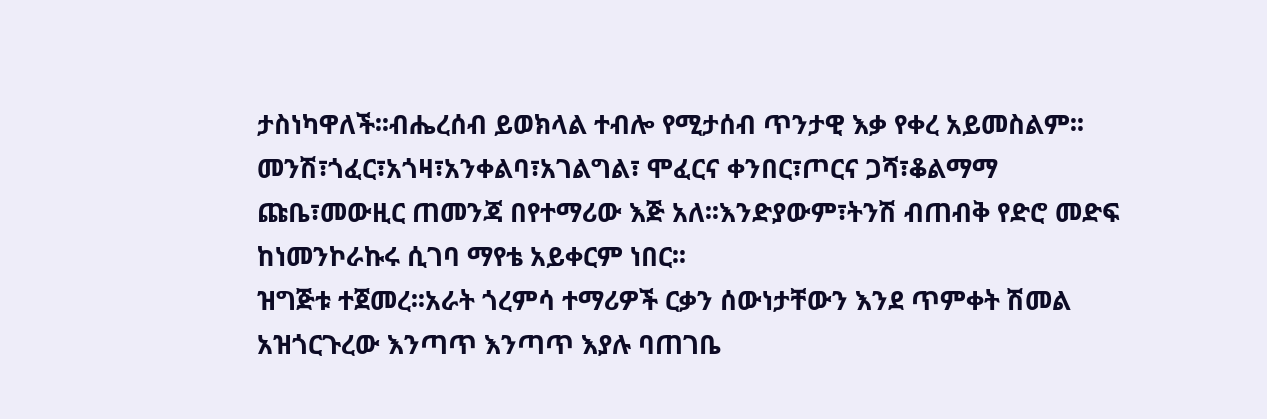ታስነካዋለች፡፡ብሔረሰብ ይወክላል ተብሎ የሚታሰብ ጥንታዊ እቃ የቀረ አይመስልም፡፡መንሽ፣ጎፈር፣አጎዛ፣አንቀልባ፣አገልግል፣ ሞፈርና ቀንበር፣ጦርና ጋሻ፣ቆልማማ ጩቤ፣መውዚር ጠመንጃ በየተማሪው እጅ አለ፡፡እንድያውም፣ትንሽ ብጠብቅ የድሮ መድፍ ከነመንኮራኩሩ ሲገባ ማየቴ አይቀርም ነበር፡፡
ዝግጅቱ ተጀመረ፡፡አራት ጎረምሳ ተማሪዎች ርቃን ሰውነታቸውን እንደ ጥምቀት ሽመል አዝጎርጉረው እንጣጥ እንጣጥ እያሉ ባጠገቤ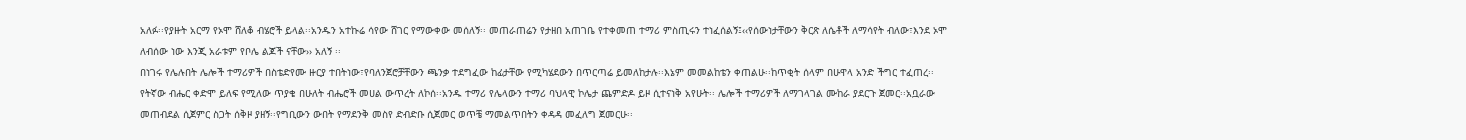አለፉ፡፡የያዙት አርማ የኦሞ ሸለቆ ብሄሮች ይላል፡፡አንዱን አተኩሬ ሳየው ሸገር የማውቀው መሰለኝ፡፡ መጠራጠሬን የታዘበ አጠገቤ የተቀመጠ ተማሪ ምስጢሩን ተነፈሰልኝ፤‹‹የሰውነታቸውን ቅርጽ ለሴቶች ለማሳየት ብለው፣እንደ ኦሞ ለብሰው ነው እንጂ አራቱም የቦሌ ልጆች ናቸው›› አለኝ ፡፡
በነገሩ የሌሉበት ሌሎች ተማሪዎች በስቴድየሙ ዙርያ ተበትነው፣የባለንጀሮቻቸውን ጫንቃ ተደግፈው ከፊታቸው የሚካሄደውን በጥርጣሬ ይመለከታሉ፡፡እኔም መመልከቴን ቀጠልሁ፡፡ከጥቂት ሰላም በሁዋላ አንድ ችግር ተፈጠረ፡፡የትኛው ብሔር ቀድሞ ይለፍ የሚለው ጥያቄ በሁለት ብሔሮች መሀል ውጥረት ለኮሰ፡፡አንዱ ተማሪ የሌላውን ተማሪ ባህላዊ ኮሌታ ጨምድዶ ይዞ ሲተናነቅ አየሁት፡፡ ሌሎች ተማሪዎች ለማገላገል ሙከራ ያደርጉ ጀመር፡፡አቧራው መጠብደል ሲጀምር ስጋት ሰቅዞ ያዘኝ፡፡የግቢውን ውበት የማደንቅ መስየ ድብድቡ ሲጀመር ወጥቼ ማመልጥበትን ቀዳዳ መፈለግ ጀመርሁ፡፡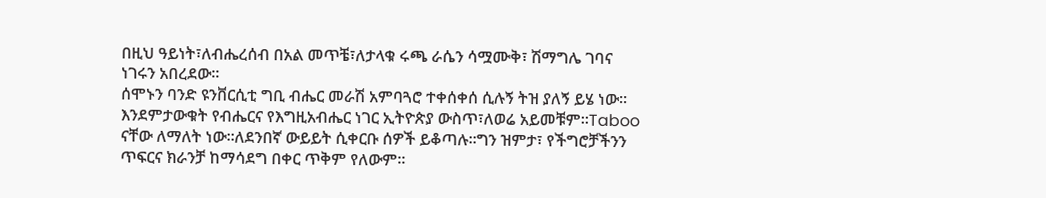በዚህ ዓይነት፣ለብሔረሰብ በአል መጥቼ፣ለታላቁ ሩጫ ራሴን ሳሟሙቅ፣ ሽማግሌ ገባና ነገሩን አበረደው፡፡
ሰሞኑን ባንድ ዩንቨርሲቲ ግቢ ብሔር መራሽ አምባጓሮ ተቀሰቀሰ ሲሉኝ ትዝ ያለኝ ይሄ ነው፡፡እንደምታውቁት የብሔርና የእግዚአብሔር ነገር ኢትዮጵያ ውስጥ፣ለወሬ አይመቹም፡፡Taboo ናቸው ለማለት ነው፡፡ለደንበኛ ውይይት ሲቀርቡ ሰዎች ይቆጣሉ፡፡ግን ዝምታ፣ የችግሮቻችንን ጥፍርና ክራንቻ ከማሳደግ በቀር ጥቅም የለውም፡፡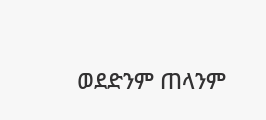ወደድንም ጠላንም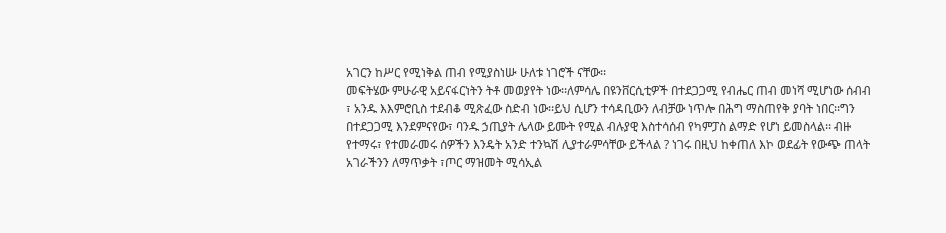አገርን ከሥር የሚነቅል ጠብ የሚያስነሡ ሁለቱ ነገሮች ናቸው፡፡
መፍትሄው ምሁራዊ አይናፋርነትን ትቶ መወያየት ነው፡፡ለምሳሌ በዩንቨርሲቲዎች በተደጋጋሚ የብሔር ጠብ መነሻ ሚሆነው ሰብብ ፣ አንዱ እእምሮቢስ ተደብቆ ሚጽፈው ስድብ ነው፡፡ይህ ሲሆን ተሳዳቢውን ለብቻው ነጥሎ በሕግ ማስጠየቅ ያባት ነበር፡፡ግን በተደጋጋሚ እንደምናየው፣ ባንዱ ኃጢያት ሌላው ይሙት የሚል ብሉያዊ እስተሳሰብ የካምፓስ ልማድ የሆነ ይመስላል፡፡ ብዙ የተማሩ፣ የተመራመሩ ሰዎችን እንዴት አንድ ተንኳሽ ሊያተራምሳቸው ይችላል ? ነገሩ በዚህ ከቀጠለ እኮ ወደፊት የውጭ ጠላት አገራችንን ለማጥቃት ፣ጦር ማዝመት ሚሳኢል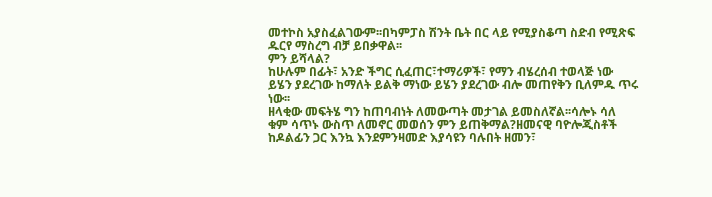መተኮስ አያስፈልገውም፡፡በካምፓስ ሽንት ቤት በር ላይ የሚያስቆጣ ስድብ የሚጽፍ ዱርየ ማስረግ ብቻ ይበቃዋል፡፡
ምን ይሻላል?
ከሁሉም በፊት፣ አንድ ችግር ሲፈጠር፣ተማሪዎች፣ የማን ብሄረሰብ ተወላጅ ነው ይሄን ያደረገው ከማለት ይልቅ ማነው ይሄን ያደረገው ብሎ መጠየቅን ቢለምዱ ጥሩ ነው፡፡
ዘላቂው መፍትሄ ግን ከጠባብነት ለመውጣት መታገል ይመስለኛል፡፡ሳሎኑ ሳለ ቁም ሳጥኑ ውስጥ ለመኖር መወሰን ምን ይጠቅማል?ዘመናዊ ባዮሎጂስቶች ከዶልፊን ጋር እንኳ እንደምንዛመድ እያሳዩን ባሉበት ዘመን፣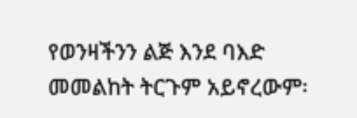የወንዛችንን ልጅ እንደ ባእድ መመልከት ትርጉም አይኖረውም፡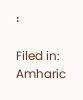፡

Filed in: Amharic